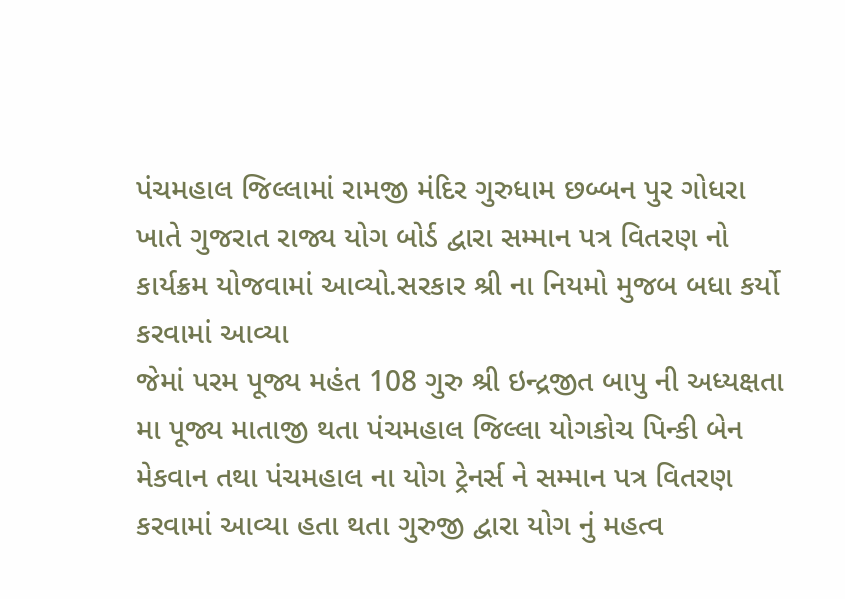પંચમહાલ જિલ્લામાં રામજી મંદિર ગુરુધામ છબ્બન પુર ગોધરા ખાતે ગુજરાત રાજ્ય યોગ બોર્ડ દ્વારા સમ્માન પત્ર વિતરણ નો કાર્યક્રમ યોજવામાં આવ્યો.સરકાર શ્રી ના નિયમો મુજબ બધા કર્યો કરવામાં આવ્યા
જેમાં પરમ પૂજ્ય મહંત 108 ગુરુ શ્રી ઇન્દ્રજીત બાપુ ની અધ્યક્ષતા મા પૂજ્ય માતાજી થતા પંચમહાલ જિલ્લા યોગકોચ પિન્કી બેન મેકવાન તથા પંચમહાલ ના યોગ ટ્રેનર્સ ને સમ્માન પત્ર વિતરણ કરવામાં આવ્યા હતા થતા ગુરુજી દ્વારા યોગ નું મહત્વ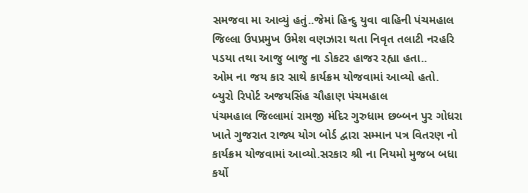સમજવા મા આવ્યું હતું..જેમાં હિન્દુ યુવા વાહિની પંચમહાલ જિલ્લા ઉપપ્રમુખ ઉમેશ વણઝારા થતા નિવૃત તલાટી નરહરિ પડયા તથા આજુ બાજુ ના ડોકટર હાજર રહ્યા હતા..
ઓમ ના જય કાર સાથે કાર્યક્રમ યોજવામાં આવ્યો હતો.
બ્યુરો રિપોર્ટ અજયસિંહ ચૌહાણ પંચમહાલ
પંચમહાલ જિલ્લામાં રામજી મંદિર ગુરુધામ છબ્બન પુર ગોધરા ખાતે ગુજરાત રાજ્ય યોગ બોર્ડ દ્વારા સમ્માન પત્ર વિતરણ નો કાર્યક્રમ યોજવામાં આવ્યો.સરકાર શ્રી ના નિયમો મુજબ બધા કર્યો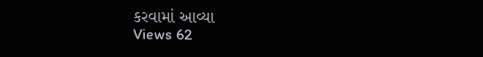કરવામાં આવ્યા
Views 62